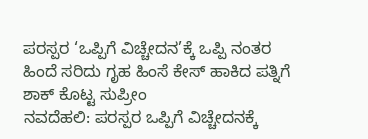ಪರಸ್ಪರ ‘ಒಪ್ಪಿಗೆ ವಿಚ್ಚೇದನ’ಕ್ಕೆ ಒಪ್ಪಿ ನಂತರ ಹಿಂದೆ ಸರಿದು ಗೃಹ ಹಿಂಸೆ ಕೇಸ್ ಹಾಕಿದ ಪತ್ನಿಗೆ ಶಾಕ್ ಕೊಟ್ಟ ಸುಪ್ರೀಂ
ನವದೆಹಲಿ: ಪರಸ್ಪರ ಒಪ್ಪಿಗೆ ವಿಚ್ಚೇದನಕ್ಕೆ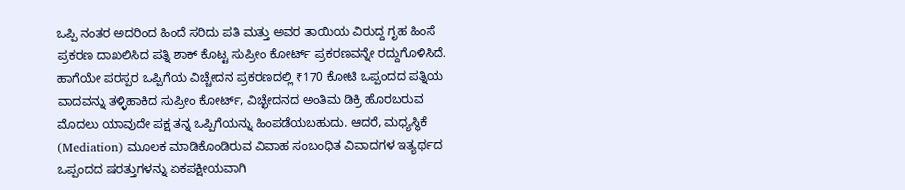ಒಪ್ಪಿ ನಂತರ ಅದರಿಂದ ಹಿಂದೆ ಸರಿದು ಪತಿ ಮತ್ತು ಅವರ ತಾಯಿಯ ವಿರುದ್ದ ಗೃಹ ಹಿಂಸೆ ಪ್ರಕರಣ ದಾಖಲಿಸಿದ ಪತ್ನಿ ಶಾಕ್ ಕೊಟ್ಟ ಸುಪ್ರೀಂ ಕೋರ್ಟ್ ಪ್ರಕರಣವನ್ನೇ ರದ್ದುಗೊಳಿಸಿದೆ.
ಹಾಗೆಯೇ ಪರಸ್ಪರ ಒಪ್ಪಿಗೆಯ ವಿಚ್ಚೇದನ ಪ್ರಕರಣದಲ್ಲಿ ₹170 ಕೋಟಿ ಒಪ್ಪಂದದ ಪತ್ನಿಯ ವಾದವನ್ನು ತಳ್ಳಿಹಾಕಿದ ಸುಪ್ರೀಂ ಕೋರ್ಟ್, ವಿಚ್ಛೇದನದ ಅಂತಿಮ ಡಿಕ್ರಿ ಹೊರಬರುವ ಮೊದಲು ಯಾವುದೇ ಪಕ್ಷ ತನ್ನ ಒಪ್ಪಿಗೆಯನ್ನು ಹಿಂಪಡೆಯಬಹುದು. ಆದರೆ, ಮಧ್ಯಸ್ಥಿಕೆ (Mediation) ಮೂಲಕ ಮಾಡಿಕೊಂಡಿರುವ ವಿವಾಹ ಸಂಬಂಧಿತ ವಿವಾದಗಳ ಇತ್ಯರ್ಥದ ಒಪ್ಪಂದದ ಷರತ್ತುಗಳನ್ನು ಏಕಪಕ್ಷೀಯವಾಗಿ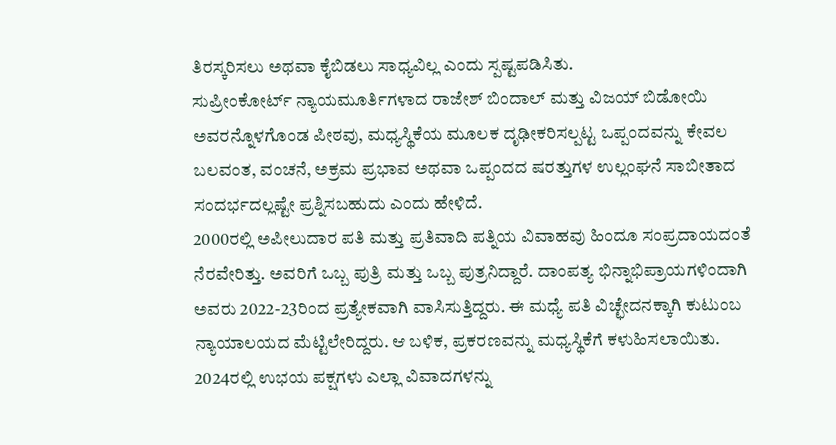ತಿರಸ್ಕರಿಸಲು ಅಥವಾ ಕೈಬಿಡಲು ಸಾಧ್ಯವಿಲ್ಲ ಎಂದು ಸ್ಪಷ್ಟಪಡಿಸಿತು.
ಸುಪ್ರೀಂಕೋರ್ಟ್ ನ್ಯಾಯಮೂರ್ತಿಗಳಾದ ರಾಜೇಶ್ ಬಿಂದಾಲ್ ಮತ್ತು ವಿಜಯ್ ಬಿಡೋಯಿ ಅವರನ್ನೊಳಗೊಂಡ ಪೀಠವು, ಮಧ್ಯಸ್ಥಿಕೆಯ ಮೂಲಕ ದೃಢೀಕರಿಸಲ್ಪಟ್ಟ ಒಪ್ಪಂದವನ್ನು ಕೇವಲ ಬಲವಂತ, ವಂಚನೆ, ಅಕ್ರಮ ಪ್ರಭಾವ ಅಥವಾ ಒಪ್ಪಂದದ ಷರತ್ತುಗಳ ಉಲ್ಲಂಘನೆ ಸಾಬೀತಾದ ಸಂದರ್ಭದಲ್ಲಷ್ಟೇ ಪ್ರಶ್ನಿಸಬಹುದು ಎಂದು ಹೇಳಿದೆ.
2000ರಲ್ಲಿ ಅಪೀಲುದಾರ ಪತಿ ಮತ್ತು ಪ್ರತಿವಾದಿ ಪತ್ನಿಯ ವಿವಾಹವು ಹಿಂದೂ ಸಂಪ್ರದಾಯದಂತೆ ನೆರವೇರಿತ್ತು. ಅವರಿಗೆ ಒಬ್ಬ ಪುತ್ರಿ ಮತ್ತು ಒಬ್ಬ ಪುತ್ರನಿದ್ದಾರೆ. ದಾಂಪತ್ಯ ಭಿನ್ನಾಭಿಪ್ರಾಯಗಳಿಂದಾಗಿ ಅವರು 2022-23ರಿಂದ ಪ್ರತ್ಯೇಕವಾಗಿ ವಾಸಿಸುತ್ತಿದ್ದರು. ಈ ಮಧ್ಯೆ ಪತಿ ವಿಚ್ಛೇದನಕ್ಕಾಗಿ ಕುಟುಂಬ ನ್ಯಾಯಾಲಯದ ಮೆಟ್ಟಿಲೇರಿದ್ದರು. ಆ ಬಳಿಕ, ಪ್ರಕರಣವನ್ನು ಮಧ್ಯಸ್ಥಿಕೆಗೆ ಕಳುಹಿಸಲಾಯಿತು. 2024ರಲ್ಲಿ ಉಭಯ ಪಕ್ಷಗಳು ಎಲ್ಲಾ ವಿವಾದಗಳನ್ನು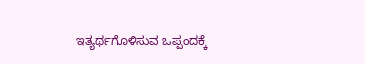ಇತ್ಯರ್ಥಗೊಳಿಸುವ ಒಪ್ಪಂದಕ್ಕೆ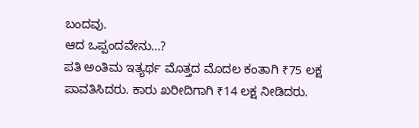ಬಂದವು.
ಆದ ಒಪ್ಪಂದವೇನು…?
ಪತಿ ಅಂತಿಮ ಇತ್ಯರ್ಥ ಮೊತ್ತದ ಮೊದಲ ಕಂತಾಗಿ ₹75 ಲಕ್ಷ ಪಾವತಿಸಿದರು. ಕಾರು ಖರೀದಿಗಾಗಿ ₹14 ಲಕ್ಷ ನೀಡಿದರು.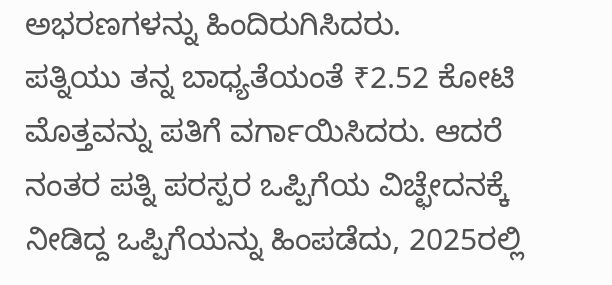ಅಭರಣಗಳನ್ನು ಹಿಂದಿರುಗಿಸಿದರು.
ಪತ್ನಿಯು ತನ್ನ ಬಾಧ್ಯತೆಯಂತೆ ₹2.52 ಕೋಟಿ ಮೊತ್ತವನ್ನು ಪತಿಗೆ ವರ್ಗಾಯಿಸಿದರು. ಆದರೆ ನಂತರ ಪತ್ನಿ ಪರಸ್ಪರ ಒಪ್ಪಿಗೆಯ ವಿಚ್ಛೇದನಕ್ಕೆ ನೀಡಿದ್ದ ಒಪ್ಪಿಗೆಯನ್ನು ಹಿಂಪಡೆದು, 2025ರಲ್ಲಿ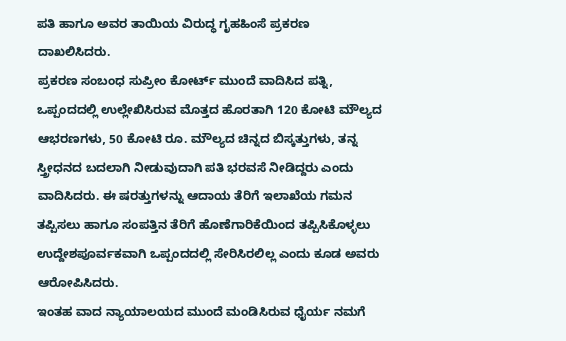ಪತಿ ಹಾಗೂ ಅವರ ತಾಯಿಯ ವಿರುದ್ಧ ಗೃಹಹಿಂಸೆ ಪ್ರಕರಣ ದಾಖಲಿಸಿದರು.
ಪ್ರಕರಣ ಸಂಬಂಧ ಸುಪ್ರೀಂ ಕೋರ್ಟ್ ಮುಂದೆ ವಾದಿಸಿದ ಪತ್ನಿ, ಒಪ್ಪಂದದಲ್ಲಿ ಉಲ್ಲೇಖಿಸಿರುವ ಮೊತ್ತದ ಹೊರತಾಗಿ 120 ಕೋಟಿ ಮೌಲ್ಯದ ಆಭರಣಗಳು, 50 ಕೋಟಿ ರೂ. ಮೌಲ್ಯದ ಚಿನ್ನದ ಬಿಸ್ಕತ್ತುಗಳು, ತನ್ನ ಸ್ತ್ರೀಧನದ ಬದಲಾಗಿ ನೀಡುವುದಾಗಿ ಪತಿ ಭರವಸೆ ನೀಡಿದ್ದರು ಎಂದು ವಾದಿಸಿದರು. ಈ ಷರತ್ತುಗಳನ್ನು ಆದಾಯ ತೆರಿಗೆ ಇಲಾಖೆಯ ಗಮನ ತಪ್ಪಿಸಲು ಹಾಗೂ ಸಂಪತ್ತಿನ ತೆರಿಗೆ ಹೊಣೆಗಾರಿಕೆಯಿಂದ ತಪ್ಪಿಸಿಕೊಳ್ಳಲು ಉದ್ದೇಶಪೂರ್ವಕವಾಗಿ ಒಪ್ಪಂದದಲ್ಲಿ ಸೇರಿಸಿರಲಿಲ್ಲ ಎಂದು ಕೂಡ ಅವರು ಆರೋಪಿಸಿದರು.
ಇಂತಹ ವಾದ ನ್ಯಾಯಾಲಯದ ಮುಂದೆ ಮಂಡಿಸಿರುವ ಧೈರ್ಯ ನಮಗೆ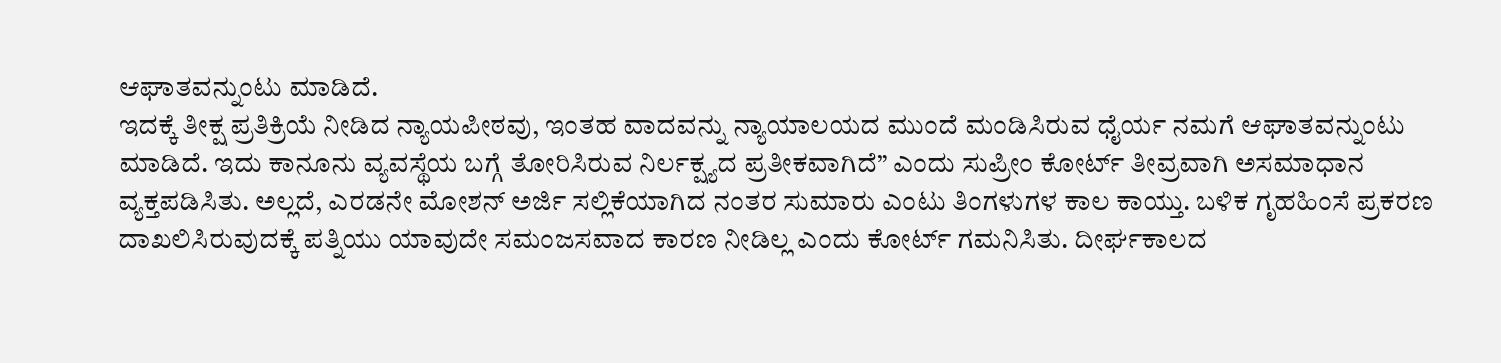ಆಘಾತವನ್ನುಂಟು ಮಾಡಿದೆ.
ಇದಕ್ಕೆ ತೀಕ್ಷ ಪ್ರತಿಕ್ರಿಯೆ ನೀಡಿದ ನ್ಯಾಯಪೀಠವು, ಇಂತಹ ವಾದವನ್ನು ನ್ಯಾಯಾಲಯದ ಮುಂದೆ ಮಂಡಿಸಿರುವ ಧೈರ್ಯ ನಮಗೆ ಆಘಾತವನ್ನುಂಟು ಮಾಡಿದೆ. ಇದು ಕಾನೂನು ವ್ಯವಸ್ಥೆಯ ಬಗ್ಗೆ ತೋರಿಸಿರುವ ನಿರ್ಲಕ್ಷ್ಯದ ಪ್ರತೀಕವಾಗಿದೆ” ಎಂದು ಸುಪ್ರೀಂ ಕೋರ್ಟ್ ತೀವ್ರವಾಗಿ ಅಸಮಾಧಾನ ವ್ಯಕ್ತಪಡಿಸಿತು. ಅಲ್ಲದೆ, ಎರಡನೇ ಮೋಶನ್ ಅರ್ಜಿ ಸಲ್ಲಿಕೆಯಾಗಿದ ನಂತರ ಸುಮಾರು ಎಂಟು ತಿಂಗಳುಗಳ ಕಾಲ ಕಾಯ್ತು. ಬಳಿಕ ಗೃಹಹಿಂಸೆ ಪ್ರಕರಣ ದಾಖಲಿಸಿರುವುದಕ್ಕೆ ಪತ್ನಿಯು ಯಾವುದೇ ಸಮಂಜಸವಾದ ಕಾರಣ ನೀಡಿಲ್ಲ ಎಂದು ಕೋರ್ಟ್ ಗಮನಿಸಿತು. ದೀರ್ಘಕಾಲದ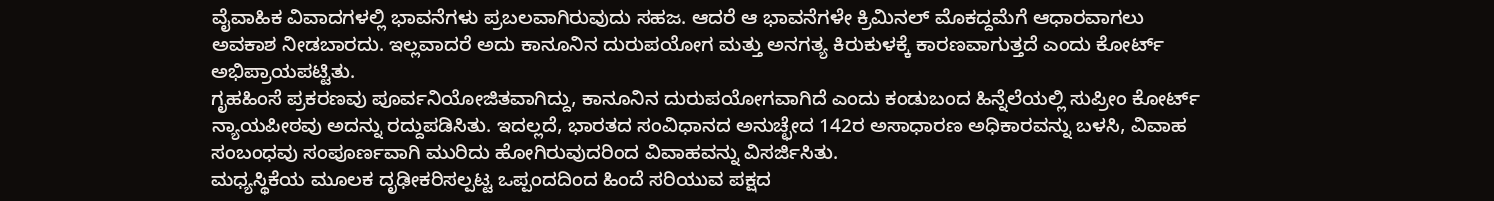ವೈವಾಹಿಕ ವಿವಾದಗಳಲ್ಲಿ ಭಾವನೆಗಳು ಪ್ರಬಲವಾಗಿರುವುದು ಸಹಜ. ಆದರೆ ಆ ಭಾವನೆಗಳೇ ಕ್ರಿಮಿನಲ್ ಮೊಕದ್ದಮೆಗೆ ಆಧಾರವಾಗಲು ಅವಕಾಶ ನೀಡಬಾರದು. ಇಲ್ಲವಾದರೆ ಅದು ಕಾನೂನಿನ ದುರುಪಯೋಗ ಮತ್ತು ಅನಗತ್ಯ ಕಿರುಕುಳಕ್ಕೆ ಕಾರಣವಾಗುತ್ತದೆ ಎಂದು ಕೋರ್ಟ್ ಅಭಿಪ್ರಾಯಪಟ್ಟಿತು.
ಗೃಹಹಿಂಸೆ ಪ್ರಕರಣವು ಪೂರ್ವನಿಯೋಜಿತವಾಗಿದ್ದು, ಕಾನೂನಿನ ದುರುಪಯೋಗವಾಗಿದೆ ಎಂದು ಕಂಡುಬಂದ ಹಿನ್ನೆಲೆಯಲ್ಲಿ ಸುಪ್ರೀಂ ಕೋರ್ಟ್ ನ್ಯಾಯಪೀಠವು ಅದನ್ನು ರದ್ದುಪಡಿಸಿತು. ಇದಲ್ಲದೆ, ಭಾರತದ ಸಂವಿಧಾನದ ಅನುಚ್ಛೇದ 142ರ ಅಸಾಧಾರಣ ಅಧಿಕಾರವನ್ನು ಬಳಸಿ, ವಿವಾಹ ಸಂಬಂಧವು ಸಂಪೂರ್ಣವಾಗಿ ಮುರಿದು ಹೋಗಿರುವುದರಿಂದ ವಿವಾಹವನ್ನು ವಿಸರ್ಜಿಸಿತು.
ಮಧ್ಯಸ್ಥಿಕೆಯ ಮೂಲಕ ದೃಢೀಕರಿಸಲ್ಪಟ್ಟ ಒಪ್ಪಂದದಿಂದ ಹಿಂದೆ ಸರಿಯುವ ಪಕ್ಷದ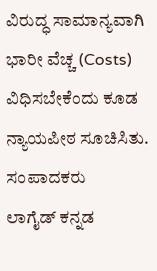ವಿರುದ್ಧ ಸಾಮಾನ್ಯವಾಗಿ ಭಾರೀ ವೆಚ್ಚ (Costs) ವಿಧಿಸಬೇಕೆಂದು ಕೂಡ ನ್ಯಾಯಪೀಠ ಸೂಚಿಸಿತು.
ಸಂಪಾದಕರು
ಲಾಗೈಡ್ ಕನ್ನಡ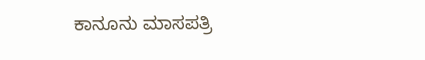ಕಾನೂನು ಮಾಸಪತ್ರಿ